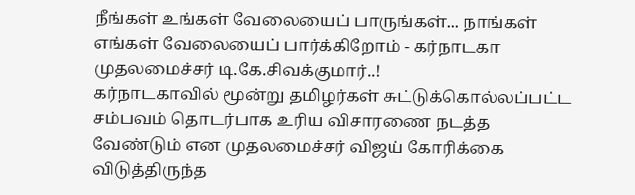நீங்கள் உங்கள் வேலையைப் பாருங்கள்... நாங்கள் எங்கள் வேலையைப் பார்க்கிறோம் - கர்நாடகா முதலமைச்சர் டி.கே.சிவக்குமார்..!
கர்நாடகாவில் மூன்று தமிழர்கள் சுட்டுக்கொல்லப்பட்ட சம்பவம் தொடர்பாக உரிய விசாரணை நடத்த வேண்டும் என முதலமைச்சர் விஜய் கோரிக்கை விடுத்திருந்த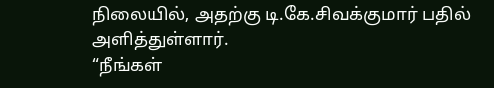நிலையில், அதற்கு டி.கே.சிவக்குமார் பதில் அளித்துள்ளார்.
“நீங்கள்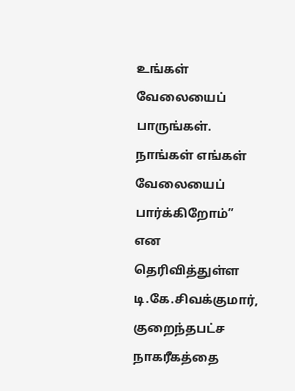உங்கள் வேலையைப் பாருங்கள். நாங்கள் எங்கள் வேலையைப் பார்க்கிறோம்” என தெரிவித்துள்ள டி.கே.சிவக்குமார், குறைந்தபட்ச நாகரீகத்தை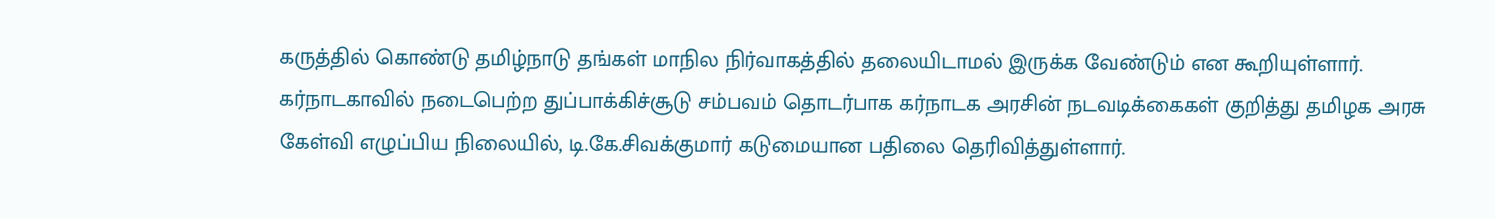கருத்தில் கொண்டு தமிழ்நாடு தங்கள் மாநில நிர்வாகத்தில் தலையிடாமல் இருக்க வேண்டும் என கூறியுள்ளார்.
கர்நாடகாவில் நடைபெற்ற துப்பாக்கிச்சூடு சம்பவம் தொடர்பாக கர்நாடக அரசின் நடவடிக்கைகள் குறித்து தமிழக அரசு கேள்வி எழுப்பிய நிலையில், டி.கே.சிவக்குமார் கடுமையான பதிலை தெரிவித்துள்ளார்.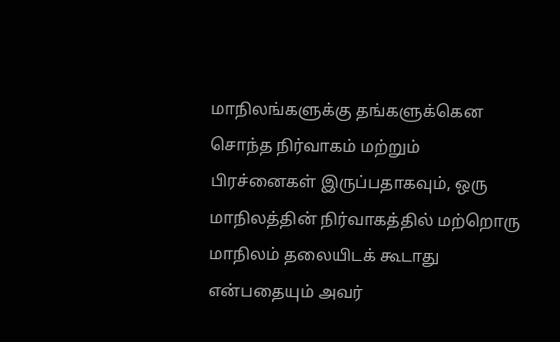மாநிலங்களுக்கு தங்களுக்கென சொந்த நிர்வாகம் மற்றும் பிரச்னைகள் இருப்பதாகவும், ஒரு மாநிலத்தின் நிர்வாகத்தில் மற்றொரு மாநிலம் தலையிடக் கூடாது என்பதையும் அவர்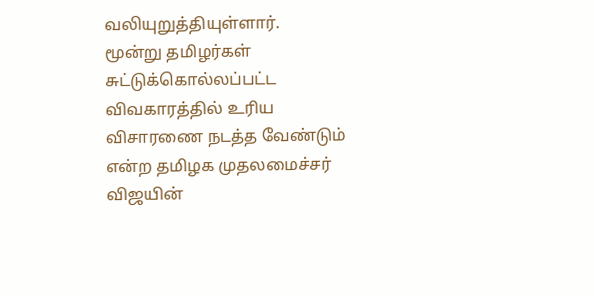வலியுறுத்தியுள்ளார்.
மூன்று தமிழர்கள் சுட்டுக்கொல்லப்பட்ட விவகாரத்தில் உரிய விசாரணை நடத்த வேண்டும் என்ற தமிழக முதலமைச்சர் விஜயின்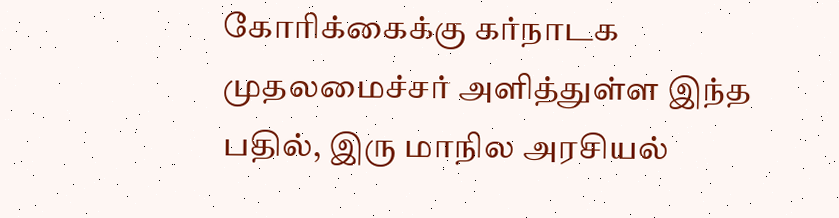கோரிக்கைக்கு கர்நாடக முதலமைச்சர் அளித்துள்ள இந்த பதில், இரு மாநில அரசியல்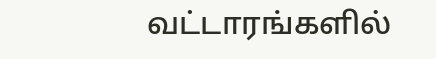வட்டாரங்களில்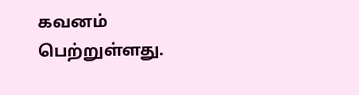கவனம் பெற்றுள்ளது.